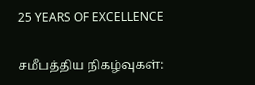25 YEARS OF EXCELLENCE

சமீபத்திய நிகழ்வுகள்: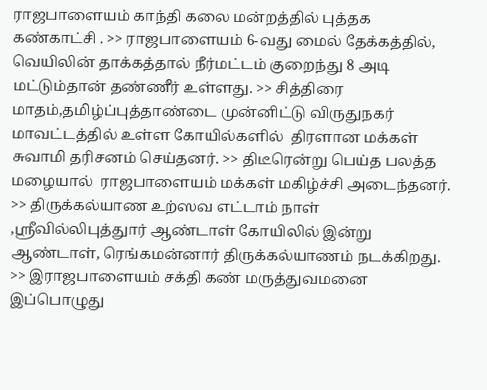ராஜபாளையம் காந்தி கலை மன்றத்தில் புத்தக கண்காட்சி . >> ராஜபாளையம் 6-வது மைல் தேக்கத்தில், வெயிலின் தாக்கத்தால் நீர்மட்டம் குறைந்து 8 அடி மட்டும்தான் தண்ணீர் உள்ளது. >> சித்திரை மாதம்,தமிழ்ப்புத்தாண்டை முன்னிட்டு விருதுநகர் மாவட்டத்தில் உள்ள கோயில்களில்  திரளான மக்கள் சுவாமி தரிசனம் செய்தனர். >> திடீரென்று பெய்த பலத்த மழையால்  ராஜபாளையம் மக்கள் மகிழ்ச்சி அடைந்தனர். >> திருக்கல்யாண உற்ஸவ எட்டாம் நாள் ,ஸ்ரீவில்லிபுத்துார் ஆண்டாள் கோயிலில் இன்று ஆண்டாள், ரெங்கமன்னார் திருக்கல்யாணம் நடக்கிறது. >> இராஜபாளையம் சக்தி கண் மருத்துவமனை இப்பொழுது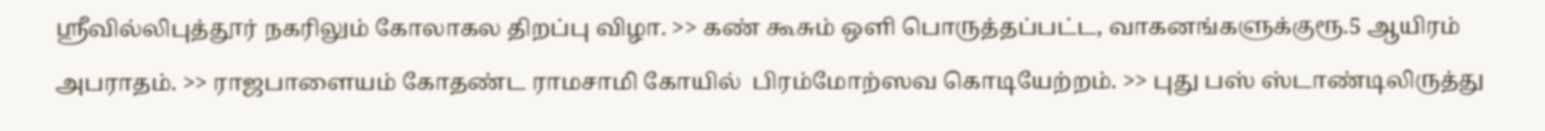ஸ்ரீவில்லிபுத்தூர் நகரிலும் கோலாகல திறப்பு விழா. >> கண் கூசும் ஒளி பொருத்தப்பட்ட, வாகனங்களுக்குரூ.5 ஆயிரம் அபராதம். >> ராஜபாளையம் கோதண்ட ராமசாமி கோயில்  பிரம்மோற்ஸவ கொடியேற்றம். >> புது பஸ் ஸ்டாண்டிலிருத்து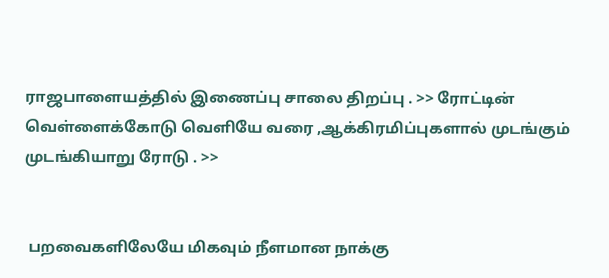ராஜபாளையத்தில் இணைப்பு சாலை திறப்பு . >> ரோட்டின் வெள்ளைக்கோடு வெளியே வரை ,ஆக்கிரமிப்புகளால் முடங்கும் முடங்கியாறு ரோடு . >>


 பறவைகளிலேயே மிகவும் நீளமான நாக்கு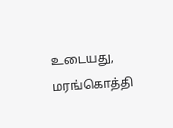உடையது, மரங்கொத்தி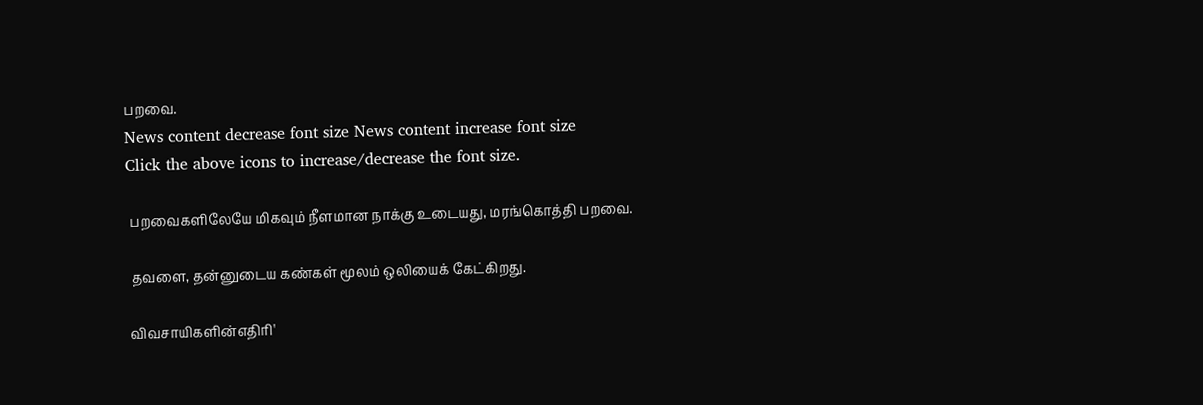பறவை.
News content decrease font size News content increase font size
Click the above icons to increase/decrease the font size.

 பறவைகளிலேயே மிகவும் நீளமான நாக்கு உடையது, மரங்கொத்தி பறவை.

 தவளை, தன்னுடைய கண்கள் மூலம் ஒலியைக் கேட்கிறது.

விவசாயிகளின்எதிரி'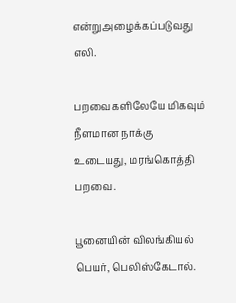என்றுஅழைக்கப்படுவது எலி.

பறவைகளிலேயே மிகவும் நீளமான நாக்கு உடையது, மரங்கொத்தி பறவை.

பூனையின் விலங்கியல் பெயர், பெலிஸ்கேடால்.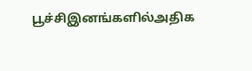பூச்சிஇனங்களில்அதிக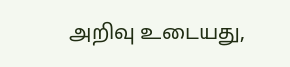அறிவு உடையது,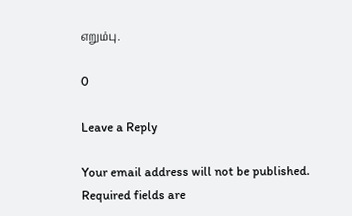எறும்பு.

0

Leave a Reply

Your email address will not be published. Required fields are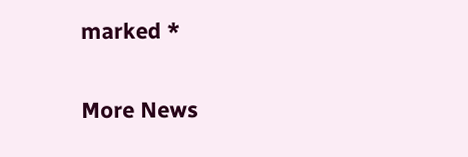marked *


More News